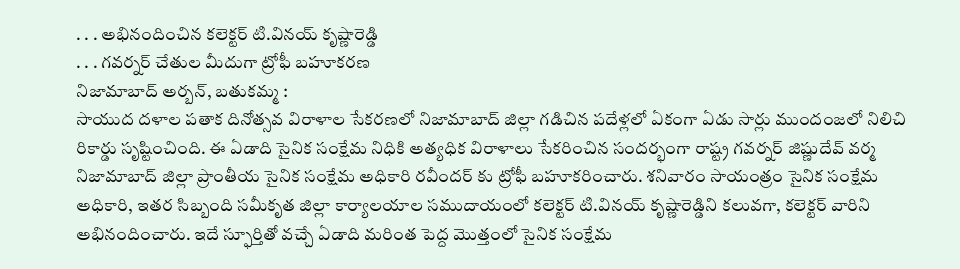. . . అభినందించిన కలెక్టర్ టి.వినయ్ కృష్ణారెడ్డి
. . . గవర్నర్ చేతుల మీదుగా ట్రోఫీ బహూకరణ
నిజామాబాద్ అర్బన్, బతుకమ్మ :
సాయుద దళాల పతాక దినోత్సవ విరాళాల సేకరణలో నిజామాబాద్ జిల్లా గడిచిన పదేళ్లలో ఏకంగా ఏడు సార్లు ముందంజలో నిలిచి రికార్డు సృష్టించింది. ఈ ఏడాది సైనిక సంక్షేమ నిధికి అత్యధిక విరాళాలు సేకరించిన సందర్భంగా రాష్ట్ర గవర్నర్ జిష్ణుదేవ్ వర్మ నిజామాబాద్ జిల్లా ప్రాంతీయ సైనిక సంక్షేమ అధికారి రవీందర్ కు ట్రోఫీ బహూకరించారు. శనివారం సాయంత్రం సైనిక సంక్షేమ అధికారి, ఇతర సిబ్బంది సమీకృత జిల్లా కార్యాలయాల సముదాయంలో కలెక్టర్ టి.వినయ్ కృష్ణారెడ్డిని కలువగా, కలెక్టర్ వారిని అభినందించారు. ఇదే స్ఫూర్తితో వచ్చే ఏడాది మరింత పెద్ద మొత్తంలో సైనిక సంక్షేమ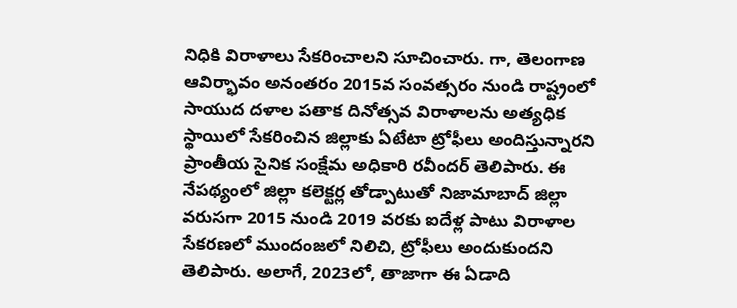నిధికి విరాళాలు సేకరించాలని సూచించారు. గా, తెలంగాణ ఆవిర్భావం అనంతరం 2015వ సంవత్సరం నుండి రాష్ట్రంలో సాయుద దళాల పతాక దినోత్సవ విరాళాలను అత్యధిక స్థాయిలో సేకరించిన జిల్లాకు ఏటేటా ట్రోఫీలు అందిస్తున్నారని ప్రాంతీయ సైనిక సంక్షేమ అధికారి రవీందర్ తెలిపారు. ఈ నేపథ్యంలో జిల్లా కలెక్టర్ల తోడ్పాటుతో నిజామాబాద్ జిల్లా వరుసగా 2015 నుండి 2019 వరకు ఐదేళ్ల పాటు విరాళాల సేకరణలో ముందంజలో నిలిచి, ట్రోఫీలు అందుకుందని తెలిపారు. అలాగే, 2023లో, తాజాగా ఈ ఏడాది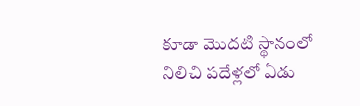కూడా మొదటి స్థానంలో నిలిచి పదేళ్లలో ఏడు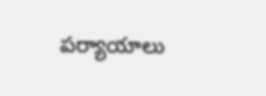పర్యాయాలు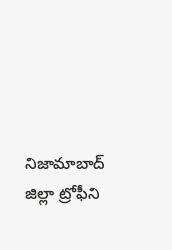నిజామాబాద్ జిల్లా ట్రోఫీని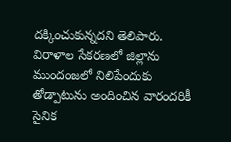దక్కించుకున్నదని తెలిపారు. విరాళాల సేకరణలో జిల్లాను ముందంజలో నిలిపేందుకు తోడ్పాటును అందించిన వారందరికీ సైనిక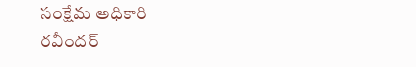సంక్షేమ అధికారి రవీందర్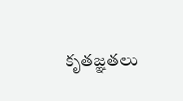కృతజ్ఞతలు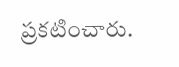ప్రకటించారు.